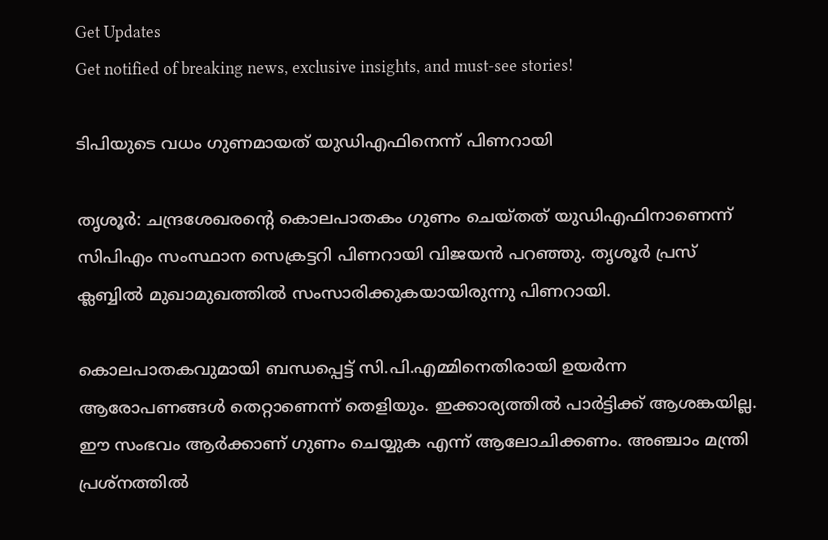Get Updates
Get notified of breaking news, exclusive insights, and must-see stories!

ടിപിയുടെ വധം ഗുണമായത് യുഡിഎഫിനെന്ന് പിണറായി

തൃശൂര്‍: ചന്ദ്രശേഖരന്റെ കൊലപാതകം ഗുണം ചെയ്തത് യുഡിഎഫിനാണെന്ന് സിപിഎം സംസ്ഥാന സെക്രട്ടറി പിണറായി വിജയന്‍ പറഞ്ഞു. തൃശൂര്‍ പ്രസ് ക്ലബ്ബില്‍ മുഖാമുഖത്തില്‍ സംസാരിക്കുകയായിരുന്നു പിണറായി.

കൊലപാതകവുമായി ബന്ധപ്പെട്ട് സി.പി.എമ്മിനെതിരായി ഉയര്‍ന്ന ആരോപണങ്ങള്‍ തെറ്റാണെന്ന് തെളിയും. ഇക്കാര്യത്തില്‍ പാര്‍ട്ടിക്ക് ആശങ്കയില്ല. ഈ സംഭവം ആര്‍ക്കാണ് ഗുണം ചെയ്യുക എന്ന് ആലോചിക്കണം. അഞ്ചാം മന്ത്രി പ്രശ്‌നത്തില്‍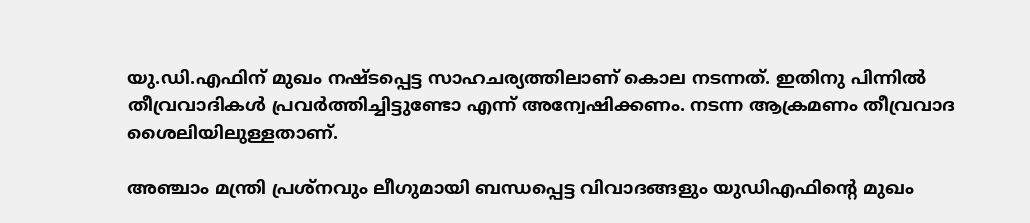യു.ഡി.എഫിന് മുഖം നഷ്ടപ്പെട്ട സാഹചര്യത്തിലാണ് കൊല നടന്നത്. ഇതിനു പിന്നില്‍ തീവ്രവാദികള്‍ പ്രവര്‍ത്തിച്ചിട്ടുണ്ടോ എന്ന് അന്വേഷിക്കണം. നടന്ന ആക്രമണം തീവ്രവാദ ശൈലിയിലുള്ളതാണ്.

അഞ്ചാം മന്ത്രി പ്രശ്‌നവും ലീഗുമായി ബന്ധപ്പെട്ട വിവാദങ്ങളും യുഡിഎഫിന്റെ മുഖം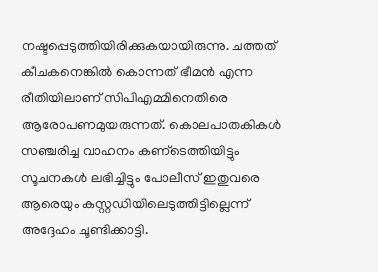നഷ്ടപ്പെടുത്തിയിരിക്കുകയായിരുന്നു. ചത്തത് കീചകനെങ്കില്‍ കൊന്നത് ഭീമന്‍ എന്ന രീതിയിലാണ് സിപിഎമ്മിനെതിരെ ആരോപണമുയരുന്നത്. കൊലപാതകികള്‍ സഞ്ചരിച്ച വാഹനം കണ്‌ടെത്തിയിട്ടും സൂചനകള്‍ ലഭിച്ചിട്ടും പോലീസ് ഇതുവരെ ആരെയും കസ്റ്റഡിയിലെടുത്തിട്ടില്ലെന്ന് അദ്ദേഹം ചൂണ്ടിക്കാട്ടി.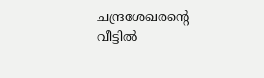ചന്ദ്രശേഖരന്റെ വീട്ടില്‍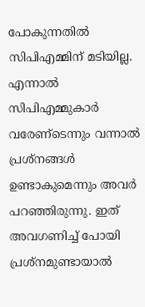പോകുന്നതില്‍ സിപിഎമ്മിന് മടിയില്ല. എന്നാല്‍ സിപിഎമ്മുകാര്‍ വരേണ്‌ടെന്നും വന്നാല്‍ പ്രശ്‌നങ്ങള്‍ ഉണ്ടാകുമെന്നും അവര്‍ പറഞ്ഞിരുന്നു. ഇത് അവഗണിച്ച് പോയി പ്രശ്‌നമുണ്ടായാല്‍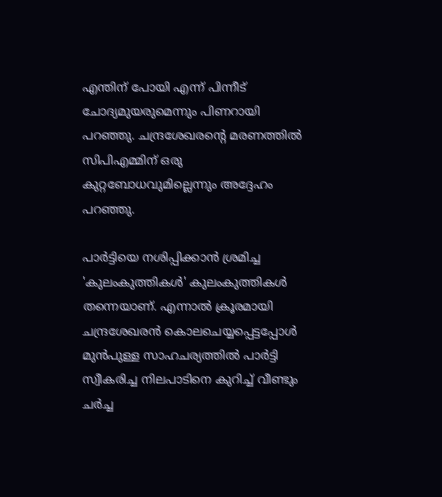എന്തിന് പോയി എന്ന് പിന്നീട് ചോദ്യമുയരുമെന്നും പിണറായി പറഞ്ഞു. ചന്ദ്രശേഖരന്റെ മരണത്തില്‍ സിപിഎമ്മിന് ഒരു കുറ്റബോധവുമില്ലെന്നും അദ്ദേഹം പറഞ്ഞു.

പാര്‍ട്ടിയെ നശിപ്പിക്കാന്‍ ശ്രമിച്ച 'കുലംകുത്തികള്‍' കുലംകുത്തികള്‍ തന്നെയാണ്. എന്നാല്‍ ക്രൂരമായി ചന്ദ്രശേഖരന്‍ കൊലചെയ്യപ്പെട്ടപ്പോള്‍ മുന്‍പുള്ള സാഹചര്യത്തില്‍ പാര്‍ട്ടി സ്വീകരിച്ച നിലപാടിനെ കുറിച്ച് വീണ്ടും ചര്‍ച്ച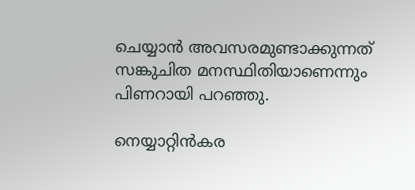ചെയ്യാന്‍ അവസരമുണ്ടാക്കുന്നത് സങ്കുചിത മനസ്ഥിതിയാണെന്നും പിണറായി പറഞ്ഞു.

നെയ്യാറ്റിന്‍കര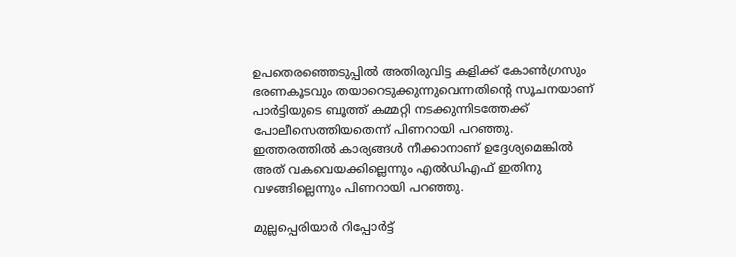ഉപതെരഞ്ഞെടുപ്പില്‍ അതിരുവിട്ട കളിക്ക് കോണ്‍ഗ്രസും ഭരണകൂടവും തയാറെടുക്കുന്നുവെന്നതിന്റെ സൂചനയാണ് പാര്‍ട്ടിയുടെ ബൂത്ത് കമ്മറ്റി നടക്കുന്നിടത്തേക്ക് പോലീസെത്തിയതെന്ന് പിണറായി പറഞ്ഞു. ഇത്തരത്തില്‍ കാര്യങ്ങള്‍ നീക്കാനാണ് ഉദ്ദേശ്യമെങ്കില്‍ അത് വകവെയക്കില്ലെന്നും എല്‍ഡിഎഫ് ഇതിനു വഴങ്ങില്ലെന്നും പിണറായി പറഞ്ഞു.

മുല്ലപ്പെരിയാര്‍ റിപ്പോര്‍ട്ട്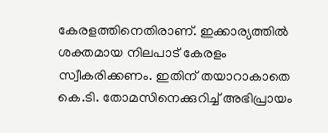കേരളത്തിനെതിരാണ്. ഇക്കാര്യത്തില്‍ ശക്തമായ നിലപാട് കേരളം സ്വീകരിക്കണം. ഇതിന് തയാറാകാതെ കെ.ടി. തോമസിനെക്കുറിച്ച് അഭിപ്രായം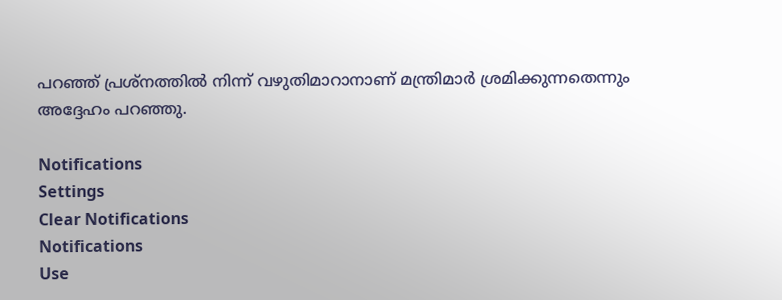പറഞ്ഞ് പ്രശ്‌നത്തില്‍ നിന്ന് വഴുതിമാറാനാണ് മന്ത്രിമാര്‍ ശ്രമിക്കുന്നതെന്നും അദ്ദേഹം പറഞ്ഞു.

Notifications
Settings
Clear Notifications
Notifications
Use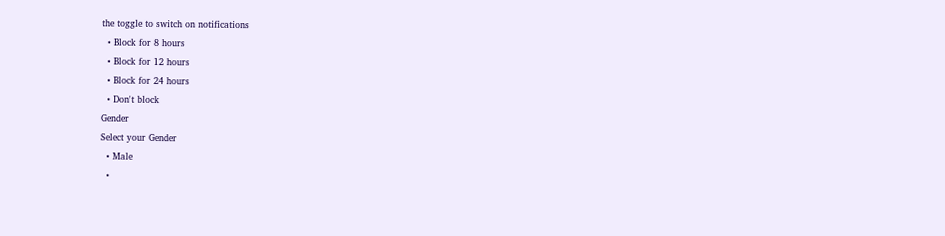the toggle to switch on notifications
  • Block for 8 hours
  • Block for 12 hours
  • Block for 24 hours
  • Don't block
Gender
Select your Gender
  • Male
  •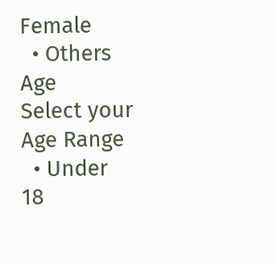Female
  • Others
Age
Select your Age Range
  • Under 18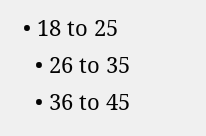• 18 to 25
  • 26 to 35
  • 36 to 45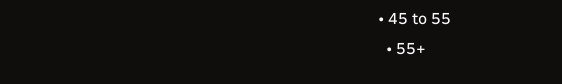• 45 to 55
  • 55+